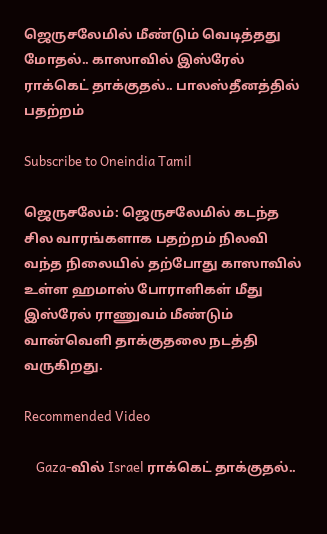ஜெருசலேமில் மீண்டும் வெடித்தது மோதல்.. காஸாவில் இஸ்ரேல் ராக்கெட் தாக்குதல்.. பாலஸ்தீனத்தில் பதற்றம்

Subscribe to Oneindia Tamil

ஜெருசலேம்: ஜெருசலேமில் கடந்த சில வாரங்களாக பதற்றம் நிலவி வந்த நிலையில் தற்போது காஸாவில் உள்ள ஹமாஸ் போராளிகள் மீது இஸ்ரேல் ராணுவம் மீண்டும் வான்வெளி தாக்குதலை நடத்தி வருகிறது.

Recommended Video

    Gaza-வில் Israel ராக்கெட் தாக்குதல்..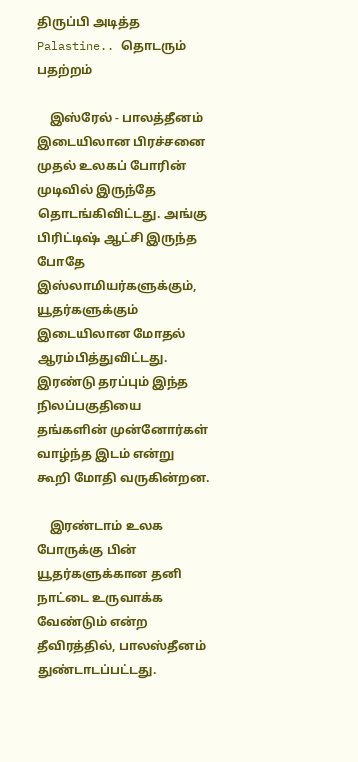திருப்பி அடித்த Palastine.. தொடரும் பதற்றம்

    இஸ்ரேல் - பாலத்தீனம் இடையிலான பிரச்சனை முதல் உலகப் போரின் முடிவில் இருந்தே தொடங்கிவிட்டது. அங்கு பிரிட்டிஷ் ஆட்சி இருந்த போதே இஸ்லாமியர்களுக்கும், யூதர்களுக்கும் இடையிலான மோதல் ஆரம்பித்துவிட்டது. இரண்டு தரப்பும் இந்த நிலப்பகுதியை தங்களின் முன்னோர்கள் வாழ்ந்த இடம் என்று கூறி மோதி வருகின்றன.

    இரண்டாம் உலக போருக்கு பின் யூதர்களுக்கான தனி நாட்டை உருவாக்க வேண்டும் என்ற தீவிரத்தில், பாலஸ்தீனம் துண்டாடப்பட்டது.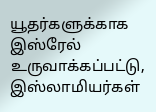யூதர்களுக்காக இஸ்ரேல் உருவாக்கப்பட்டு, இஸ்லாமியர்கள்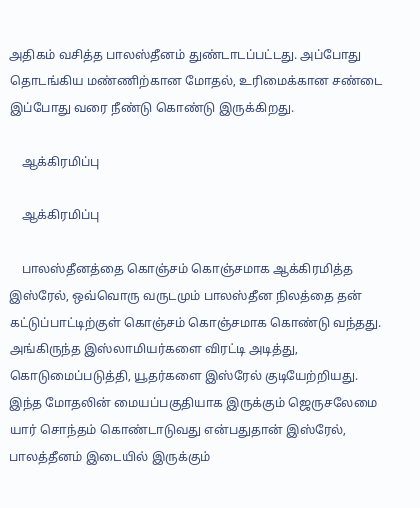அதிகம் வசித்த பாலஸ்தீனம் துண்டாடப்பட்டது. அப்போது தொடங்கிய மண்ணிற்கான மோதல், உரிமைக்கான சண்டை இப்போது வரை நீண்டு கொண்டு இருக்கிறது.

    ஆக்கிரமிப்பு

    ஆக்கிரமிப்பு

    பாலஸ்தீனத்தை கொஞ்சம் கொஞ்சமாக ஆக்கிரமித்த இஸ்ரேல், ஒவ்வொரு வருடமும் பாலஸ்தீன நிலத்தை தன் கட்டுப்பாட்டிற்குள் கொஞ்சம் கொஞ்சமாக கொண்டு வந்தது. அங்கிருந்த இஸ்லாமியர்களை விரட்டி அடித்து, கொடுமைப்படுத்தி, யூதர்களை இஸ்ரேல் குடியேற்றியது. இந்த மோதலின் மையப்பகுதியாக இருக்கும் ஜெருசலேமை யார் சொந்தம் கொண்டாடுவது என்பதுதான் இஸ்ரேல், பாலத்தீனம் இடையில் இருக்கும்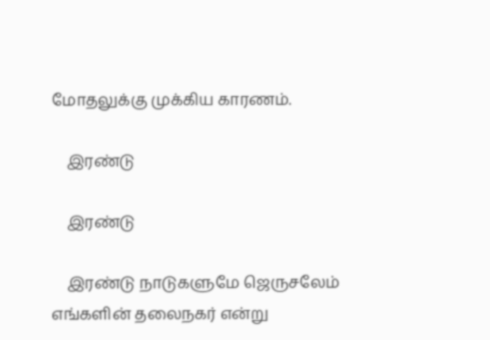மோதலுக்கு முக்கிய காரணம்.

    இரண்டு

    இரண்டு

    இரண்டு நாடுகளுமே ஜெருசலேம் எங்களின் தலைநகர் என்று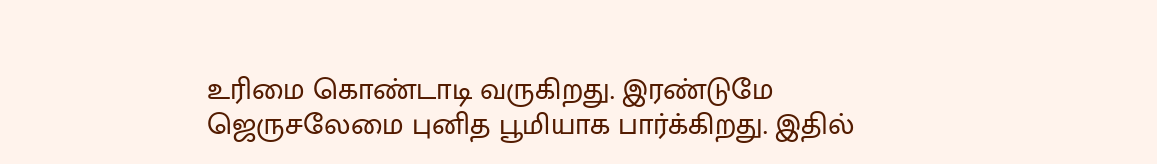உரிமை கொண்டாடி வருகிறது. இரண்டுமே ஜெருசலேமை புனித பூமியாக பார்க்கிறது. இதில்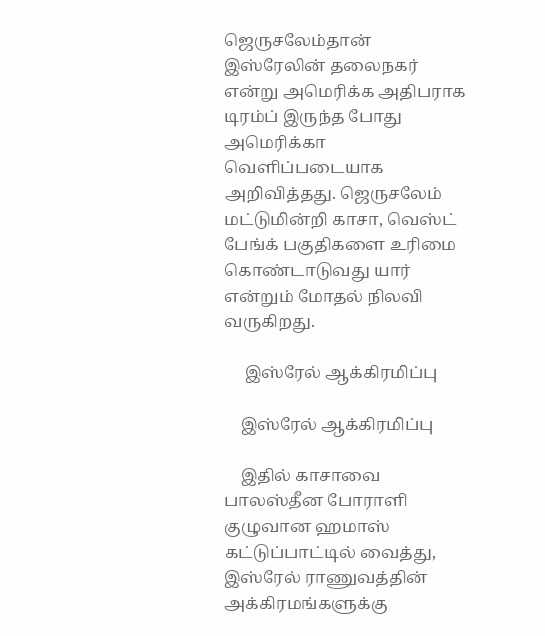ஜெருசலேம்தான் இஸ்ரேலின் தலைநகர் என்று அமெரிக்க அதிபராக டிரம்ப் இருந்த போது அமெரிக்கா வெளிப்படையாக அறிவித்தது. ஜெருசலேம் மட்டுமின்றி காசா, வெஸ்ட் பேங்க் பகுதிகளை உரிமை கொண்டாடுவது யார் என்றும் மோதல் நிலவி வருகிறது.

     இஸ்ரேல் ஆக்கிரமிப்பு

    இஸ்ரேல் ஆக்கிரமிப்பு

    இதில் காசாவை பாலஸ்தீன போராளி குழுவான ஹமாஸ் கட்டுப்பாட்டில் வைத்து, இஸ்ரேல் ராணுவத்தின் அக்கிரமங்களுக்கு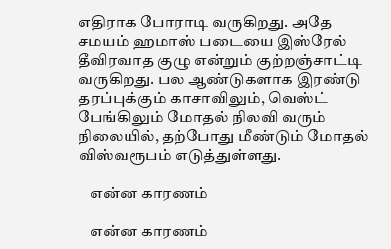எதிராக போராடி வருகிறது. அதே சமயம் ஹமாஸ் படையை இஸ்ரேல் தீவிரவாத குழு என்றும் குற்றஞ்சாட்டி வருகிறது. பல ஆண்டுகளாக இரண்டு தரப்புக்கும் காசாவிலும், வெஸ்ட் பேங்கிலும் மோதல் நிலவி வரும் நிலையில், தற்போது மீண்டும் மோதல் விஸ்வரூபம் எடுத்துள்ளது.

    என்ன காரணம்

    என்ன காரணம்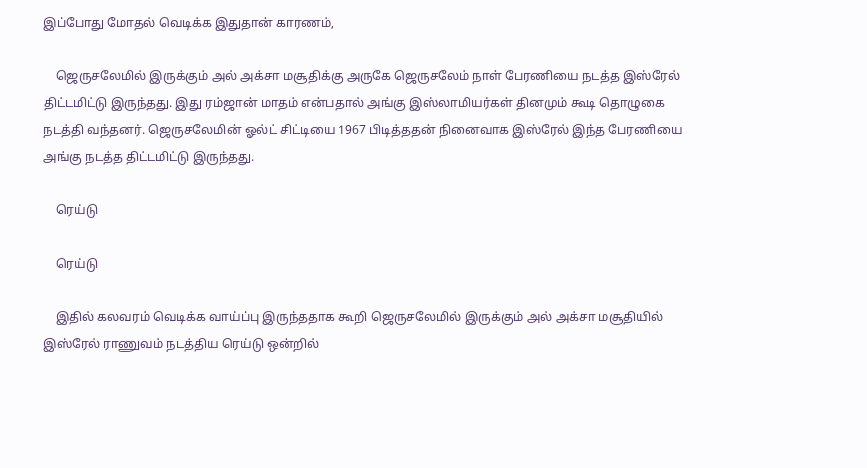இப்போது மோதல் வெடிக்க இதுதான் காரணம்,

    ஜெருசலேமில் இருக்கும் அல் அக்சா மசூதிக்கு அருகே ஜெருசலேம் நாள் பேரணியை நடத்த இஸ்ரேல் திட்டமிட்டு இருந்தது. இது ரம்ஜான் மாதம் என்பதால் அங்கு இஸ்லாமியர்கள் தினமும் கூடி தொழுகை நடத்தி வந்தனர். ஜெருசலேமின் ஓல்ட் சிட்டியை 1967 பிடித்ததன் நினைவாக இஸ்ரேல் இந்த பேரணியை அங்கு நடத்த திட்டமிட்டு இருந்தது.

    ரெய்டு

    ரெய்டு

    இதில் கலவரம் வெடிக்க வாய்ப்பு இருந்ததாக கூறி ஜெருசலேமில் இருக்கும் அல் அக்சா மசூதியில் இஸ்ரேல் ராணுவம் நடத்திய ரெய்டு ஒன்றில்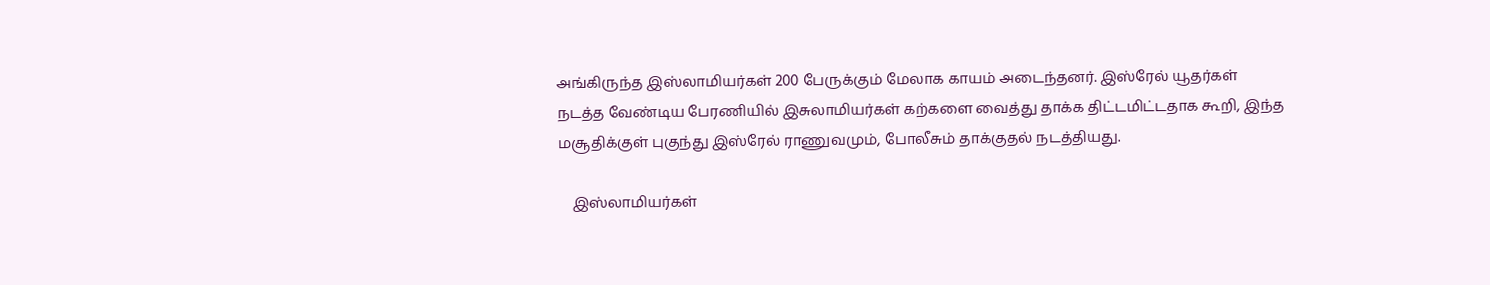அங்கிருந்த இஸ்லாமியர்கள் 200 பேருக்கும் மேலாக காயம் அடைந்தனர். இஸ்ரேல் யூதர்கள் நடத்த வேண்டிய பேரணியில் இசுலாமியர்கள் கற்களை வைத்து தாக்க திட்டமிட்டதாக கூறி, இந்த மசூதிக்குள் புகுந்து இஸ்ரேல் ராணுவமும், போலீசும் தாக்குதல் நடத்தியது.

    இஸ்லாமியர்கள்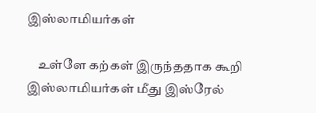இஸ்லாமியர்கள்

    உள்ளே கற்கள் இருந்ததாக கூறி இஸ்லாமியர்கள் மீது இஸ்ரேல்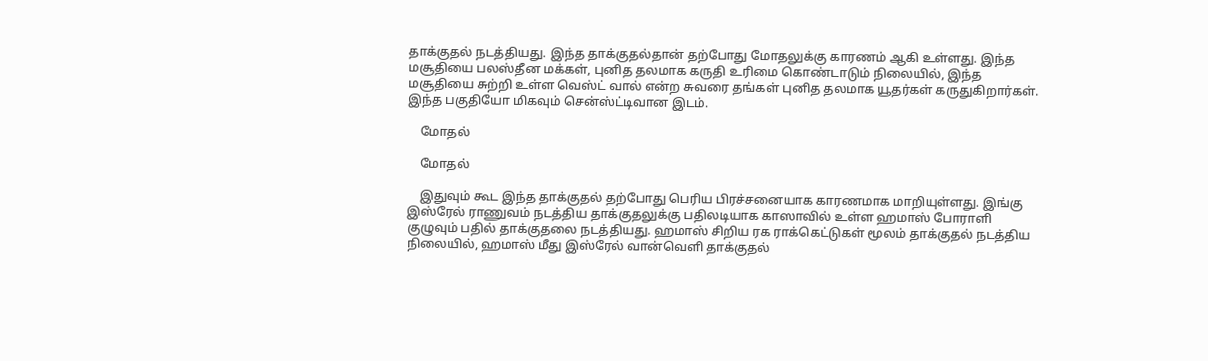தாக்குதல் நடத்தியது. இந்த தாக்குதல்தான் தற்போது மோதலுக்கு காரணம் ஆகி உள்ளது. இந்த மசூதியை பலஸ்தீன மக்கள், புனித தலமாக கருதி உரிமை கொண்டாடும் நிலையில், இந்த மசூதியை சுற்றி உள்ள வெஸ்ட் வால் என்ற சுவரை தங்கள் புனித தலமாக யூதர்கள் கருதுகிறார்கள். இந்த பகுதியோ மிகவும் சென்ஸ்ட்டிவான இடம்.

    மோதல்

    மோதல்

    இதுவும் கூட இந்த தாக்குதல் தற்போது பெரிய பிரச்சனையாக காரணமாக மாறியுள்ளது. இங்கு இஸ்ரேல் ராணுவம் நடத்திய தாக்குதலுக்கு பதிலடியாக காஸாவில் உள்ள ஹமாஸ் போராளி குழுவும் பதில் தாக்குதலை நடத்தியது. ஹமாஸ் சிறிய ரக ராக்கெட்டுகள் மூலம் தாக்குதல் நடத்திய நிலையில், ஹமாஸ் மீது இஸ்ரேல் வான்வெளி தாக்குதல்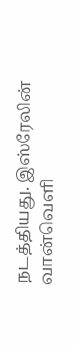நடத்தியது. இஸ்ரேலின் வான்வெளி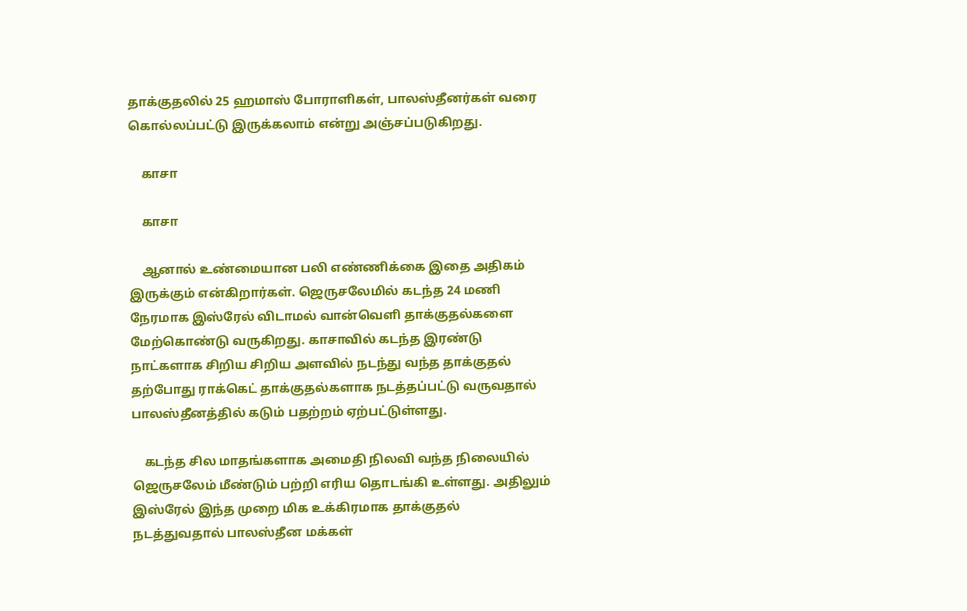தாக்குதலில் 25 ஹமாஸ் போராளிகள், பாலஸ்தீனர்கள் வரை கொல்லப்பட்டு இருக்கலாம் என்று அஞ்சப்படுகிறது.

    காசா

    காசா

    ஆனால் உண்மையான பலி எண்ணிக்கை இதை அதிகம் இருக்கும் என்கிறார்கள். ஜெருசலேமில் கடந்த 24 மணி நேரமாக இஸ்ரேல் விடாமல் வான்வெளி தாக்குதல்களை மேற்கொண்டு வருகிறது. காசாவில் கடந்த இரண்டு நாட்களாக சிறிய சிறிய அளவில் நடந்து வந்த தாக்குதல் தற்போது ராக்கெட் தாக்குதல்களாக நடத்தப்பட்டு வருவதால் பாலஸ்தீனத்தில் கடும் பதற்றம் ஏற்பட்டுள்ளது.

    கடந்த சில மாதங்களாக அமைதி நிலவி வந்த நிலையில் ஜெருசலேம் மீண்டும் பற்றி எரிய தொடங்கி உள்ளது. அதிலும் இஸ்ரேல் இந்த முறை மிக உக்கிரமாக தாக்குதல் நடத்துவதால் பாலஸ்தீன மக்கள்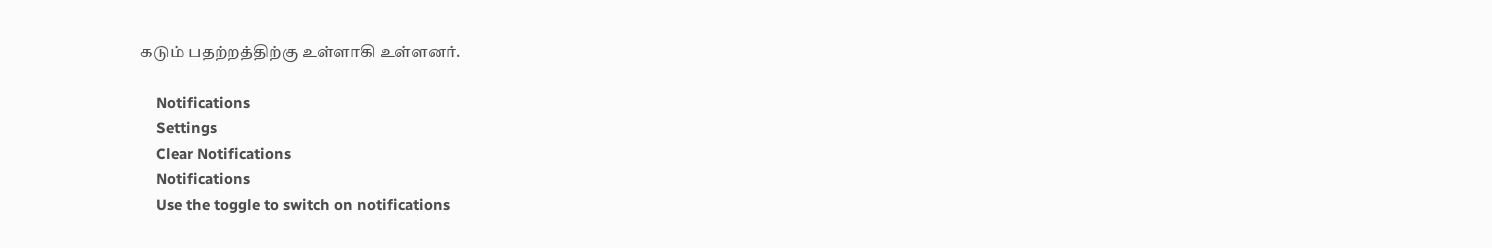கடும் பதற்றத்திற்கு உள்ளாகி உள்ளனர்.

    Notifications
    Settings
    Clear Notifications
    Notifications
    Use the toggle to switch on notifications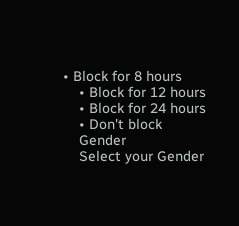• Block for 8 hours
    • Block for 12 hours
    • Block for 24 hours
    • Don't block
    Gender
    Select your Gender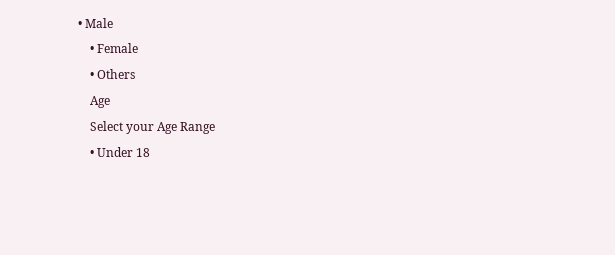• Male
    • Female
    • Others
    Age
    Select your Age Range
    • Under 18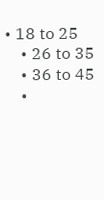• 18 to 25
    • 26 to 35
    • 36 to 45
    •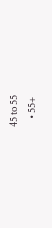45 to 55
    • 55+